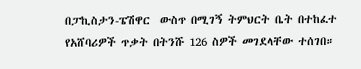በፓኪስታን-ፔሽዋር  ውስጥ በሚገኝ ትምህርት ቤት በተከፈተ የአሸባሪዎች ጥቃት በትንሹ 126 ስዎች መገደላቸው ተሰገበ።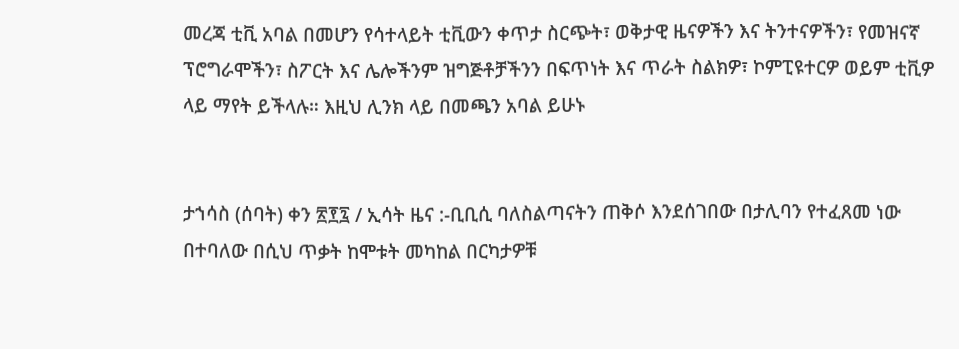መረጃ ቲቪ አባል በመሆን የሳተላይት ቲቪውን ቀጥታ ስርጭት፣ ወቅታዊ ዜናዎችን እና ትንተናዎችን፣ የመዝናኛ ፕሮግራሞችን፣ ስፖርት እና ሌሎችንም ዝግጅቶቻችንን በፍጥነት እና ጥራት ስልክዎ፣ ኮምፒዩተርዎ ወይም ቲቪዎ ላይ ማየት ይችላሉ። እዚህ ሊንክ ላይ በመጫን አባል ይሁኑ


ታኀሳስ (ሰባት) ቀን ፳፻፯ / ኢሳት ዜና :-ቢቢሲ ባለስልጣናትን ጠቅሶ እንደሰገበው በታሊባን የተፈጸመ ነው በተባለው በሲህ ጥቃት ከሞቱት መካከል በርካታዎቹ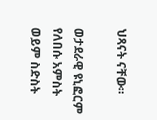ህጻናት ናቸው።

ወታደራዊ ዩኒፎርም የለበሱ አምስት ወይም ስድስት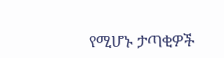የሚሆኑ ታጣቂዎች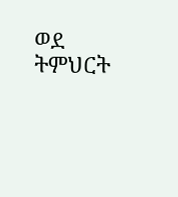ወደ ትምህርት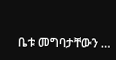ቤቱ መግባታቸውን …